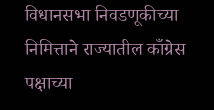विधानसभा निवडणूकीच्या निमित्ताने राज्यातील काँग्रेस पक्षाच्या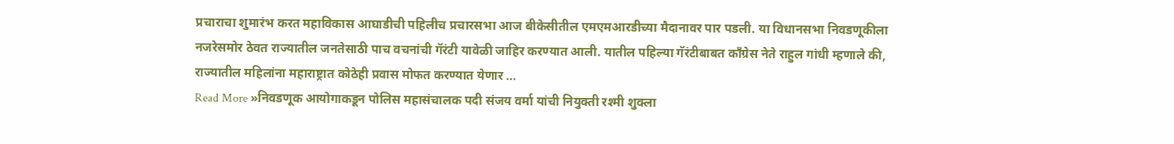प्रचाराचा शुमारंभ करत महाविकास आघाडीची पहिलीच प्रचारसभा आज बीकेसीतील एमएमआरडीच्या मैदानावर पार पडली. या विधानसभा निवडणूकीला नजरेसमोर ठेवत राज्यातील जनतेसाठी पाच वचनांची गॅरंटी यावेळी जाहिर करण्यात आली. यातील पहिल्या गॅरंटीबाबत काँग्रेस नेते राहुल गांधी म्हणाले की, राज्यातील महिलांना महाराष्ट्रात कोठेही प्रवास मोफत करण्यात येणार …
Read More »निवडणूक आयोगाकडून पोलिस महासंचालक पदी संजय वर्मा यांची नियुक्ती रश्मी शुक्ला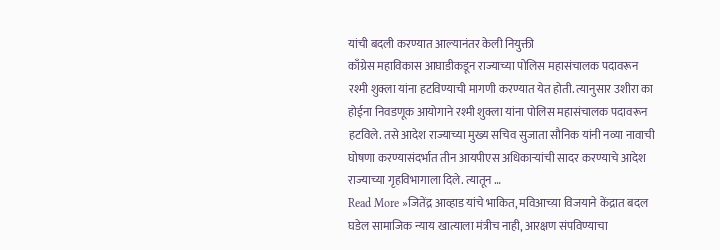यांची बदली करण्यात आल्यानंतर केली नियुक्ती
काँग्रेस महाविकास आघाडीकडून राज्याच्या पोलिस महासंचालक पदावरून रश्मी शुक्ला यांना हटविण्याची मागणी करण्यात येत होती. त्यानुसार उशीरा का होईना निवडणूक आयोगाने रश्मी शुक्ला यांना पोलिस महासंचालक पदावरून हटविले. तसे आदेश राज्याच्या मुख्य सचिव सुजाता सौनिक यांनी नव्या नावाची घोषणा करण्यासंदर्भात तीन आयपीएस अधिकाऱ्यांची सादर करण्याचे आदेश राज्याच्या गृहविभागाला दिले. त्यातून …
Read More »जितेंद्र आव्हाड यांचे भाकित, मविआच्य़ा विजयाने केंद्रात बदल घडेल सामाजिक न्याय खात्याला मंत्रीच नाही, आरक्षण संपविण्याचा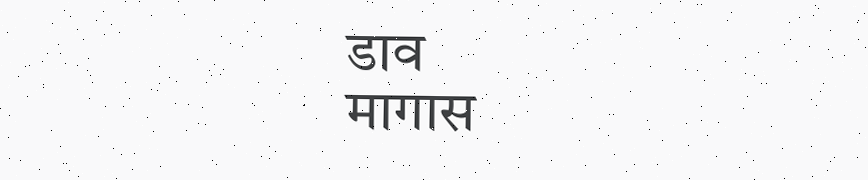डाव
मागास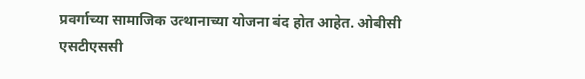प्रवर्गाच्या सामाजिक उत्थानाच्या योजना बंद होत आहेत. ओबीसी एसटीएससी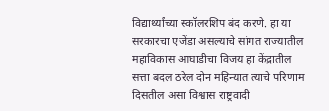विद्यार्थ्यांच्या स्कॉलरशिप बंद करणे. हा या सरकारचा एजेंडा असल्याचे सांगत राज्यातील महाविकास आघाडीचा विजय हा केंद्रातील सत्ता बदल ठरेल दोन महिन्यात त्याचे परिणाम दिसतील असा विश्वास राष्ट्रवादी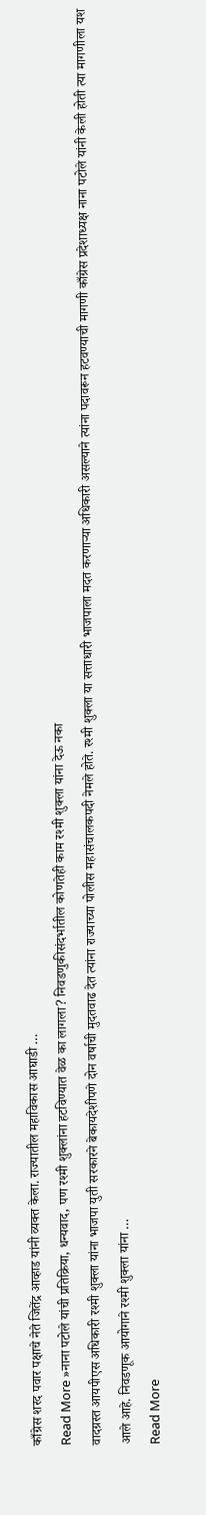काँग्रेस शरद पवार पक्षाचे नेते जितेंद्र आव्हाड यांनी व्यक्त केला. राज्यातील महाविकास आघाडी …
Read More »नाना पटोले यांची प्रतिक्रिया, धन्यवाद, पण रश्मी शुक्लांना हटविण्यात वेळ का लागला? निवडणुकीसंदर्भातील कोणतेही काम रश्मी शुक्ला यांना देऊ नका
वादग्रस्त आयपीएस अधिकारी रश्मी शुक्ला यांना भाजपा युती सरकारने बेकायदेशीपणे दोन वर्षाची मुदतवाढ देत त्यांना राज्याच्या पोलीस महासंचालकपदी नेमले होते. रश्मी शुक्ला या सत्ताधारी भाजपाला मदत करणाऱ्या अधिकारी असल्याने त्यांना पदावरून हटवण्याची मागणी काँग्रेस प्रदेशाध्यक्ष नाना पटोले यांनी केली होती त्या मागणीला यश आले आहे. निवडणूक आयोगाने रश्मी शुक्ला यांना …
Read More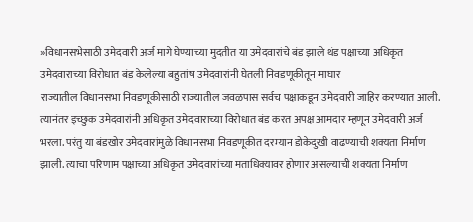»विधानसभेसाठी उमेदवारी अर्ज मागे घेण्याच्या मुदतीत या उमेदवारांचे बंड झाले थंड पक्षाच्या अधिकृत उमेदवाराच्या विरोधात बंड केलेल्या बहुतांष उमेदवारांनी घेतली निवडणूकीतून माघार
राज्यातील विधानसभा निवडणूकीसाठी राज्यातील जवळपास सर्वच पक्षाकडून उमेदवारी जाहिर करण्यात आली. त्यानंतर इच्छुक उमेदवारांनी अधिकृत उमेदवाराच्या विरोधात बंड करत अपक्ष आमदार म्हणून उमेदवारी अर्ज भरला. परंतु या बंडखोर उमेदवारांमुळे विधानसभा निवडणूकीत दरम्यान डोकेदुखी वाढण्याची शक्यता निर्माण झाली. त्याचा परिणाम पक्षाच्या अधिकृत उमेदवारांच्या मताधिक्यावर होणार असल्याची शक्यता निर्माण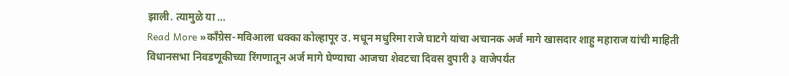झाली. त्यामुळे या …
Read More »काँग्रेस-मविआला धक्का कोल्हापूर उ. मधून मधुरिमा राजे घाटगे यांचा अचानक अर्ज मागे खासदार शाहु महाराज यांची माहिती
विधानसभा निवडणूकीच्या रिंगणातून अर्ज मागे घेण्याचा आजचा शेवटचा दिवस दुपारी ३ वाजेपर्यंत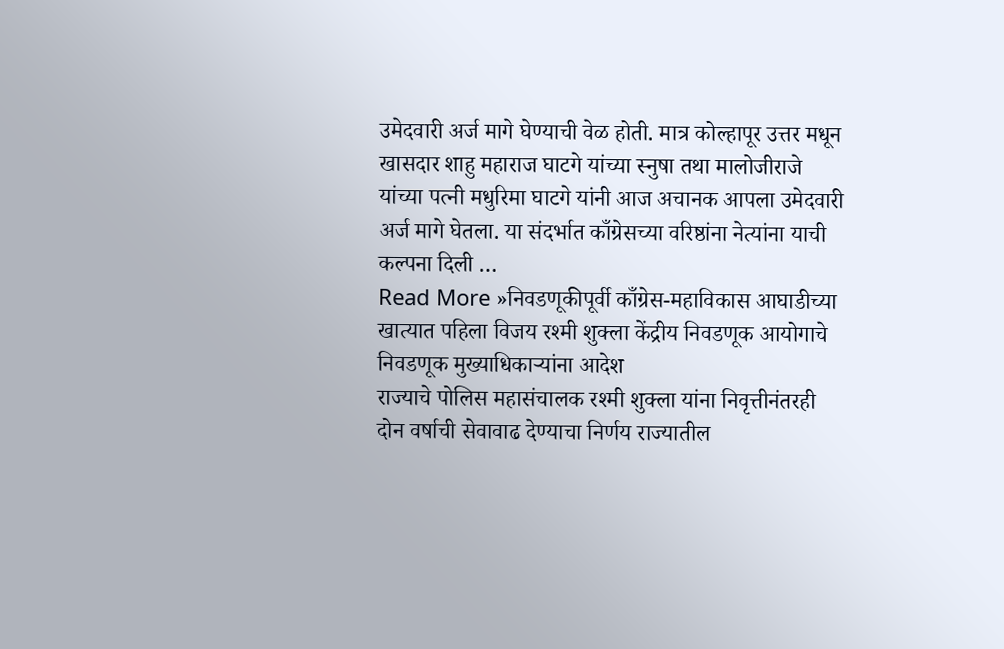उमेदवारी अर्ज मागे घेण्याची वेळ होती. मात्र कोल्हापूर उत्तर मधून खासदार शाहु महाराज घाटगे यांच्या स्नुषा तथा मालोजीराजे यांच्या पत्नी मधुरिमा घाटगे यांनी आज अचानक आपला उमेदवारी अर्ज मागे घेतला. या संदर्भात काँग्रेसच्या वरिष्ठांना नेत्यांना याची कल्पना दिली …
Read More »निवडणूकीपूर्वी काँग्रेस-महाविकास आघाडीच्या खात्यात पहिला विजय रश्मी शुक्ला केंद्रीय निवडणूक आयोगाचे निवडणूक मुख्याधिकाऱ्यांना आदेश
राज्याचे पोलिस महासंचालक रश्मी शुक्ला यांना निवृत्तीनंतरही दोन वर्षाची सेवावाढ देण्याचा निर्णय राज्यातील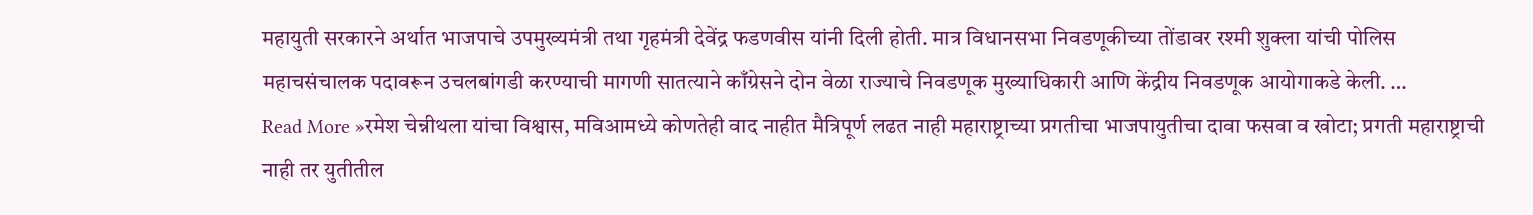महायुती सरकारने अर्थात भाजपाचे उपमुख्यमंत्री तथा गृहमंत्री देवेंद्र फडणवीस यांनी दिली होती. मात्र विधानसभा निवडणूकीच्या तोंडावर रश्मी शुक्ला यांची पोलिस महाचसंचालक पदावरून उचलबांगडी करण्याची मागणी सातत्याने काँग्रेसने दोन वेळा राज्याचे निवडणूक मुख्याधिकारी आणि केंद्रीय निवडणूक आयोगाकडे केली. …
Read More »रमेश चेन्नीथला यांचा विश्वास, मविआमध्ये कोणतेही वाद नाहीत मैत्रिपूर्ण लढत नाही महाराष्ट्राच्या प्रगतीचा भाजपायुतीचा दावा फसवा व खोटा; प्रगती महाराष्ट्राची नाही तर युतीतील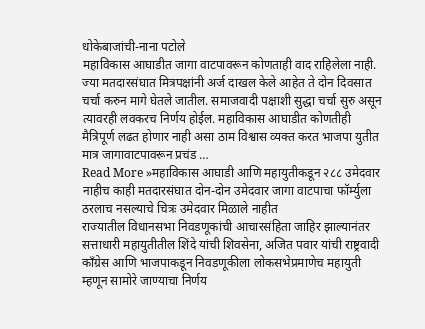धोकेबाजांची-नाना पटोले
महाविकास आघाडीत जागा वाटपावरून कोणताही वाद राहिलेला नाही. ज्या मतदारसंघात मित्रपक्षांनी अर्ज दाखल केले आहेत ते दोन दिवसात चर्चा करुन मागे घेतले जातील. समाजवादी पक्षाशी सुद्धा चर्चा सुरु असून त्यावरही लवकरच निर्णय होईल. महाविकास आघाडीत कोणतीही मैत्रिपूर्ण लढत होणार नाही असा ठाम विश्वास व्यक्त करत भाजपा युतीत मात्र जागावाटपावरून प्रचंड …
Read More »महाविकास आघाडी आणि महायुतीकडून २८८ उमेदवार नाहीच काही मतदारसंघात दोन-दोन उमेदवार जागा वाटपाचा फॉर्म्युला ठरलाच नसल्याचे चित्रः उमेदवार मिळाले नाहीत
राज्यातील विधानसभा निवडणूकांची आचारसंहिता जाहिर झाल्यानंतर सत्ताधारी महायुतीतील शिंदे यांची शिवसेना, अजित पवार यांची राष्ट्रवादी काँग्रेस आणि भाजपाकडून निवडणूकीला लोकसभेप्रमाणेच महायुती म्हणून सामोरे जाण्याचा निर्णय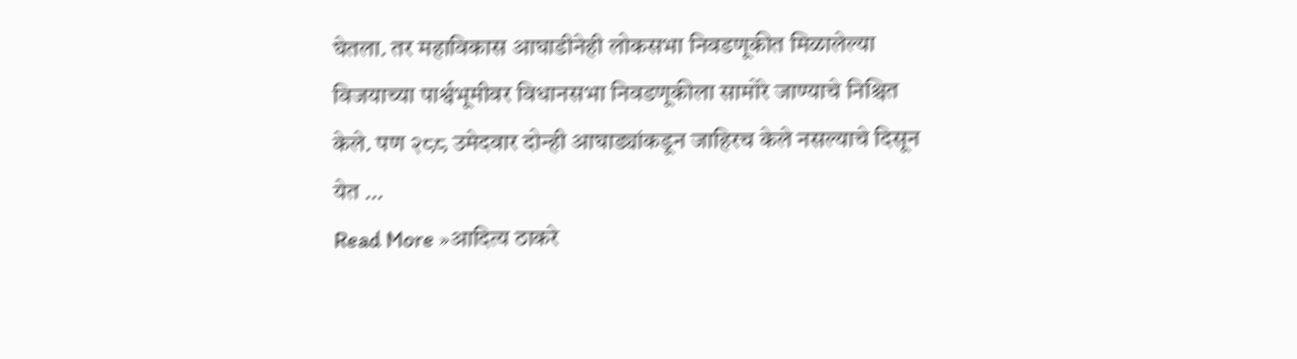घेतला. तर महाविकास आघाडीनेही लोकसभा निवडणूकीत मिळालेल्या विजयाच्या पार्श्वभूमीवर विधानसभा निवडणूकीला सामोरे जाण्याचे निश्चित केले. पण २८८ उमेदवार दोन्ही आघाड्यांकडून जाहिरच केले नसल्याचे दिसून येत …
Read More »आदित्य ठाकरे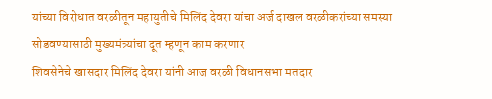यांच्या विरोधात वरळीतून महायुतीचे मिलिंद देवरा यांचा अर्ज दाखल वरळीकरांच्या समस्या सोडवण्यासाठी मुख्यमंत्र्यांचा दूत म्हणून काम करणार
शिवसेनेचे खासदार मिलिंद देवरा यांनी आज वरळी विधानसभा मतदार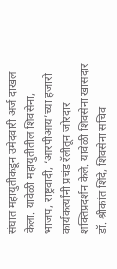संघात महायुतीकडून उमेदवारी अर्ज दाखल केला. यावेळी महायुतीतील शिवसेना, भाजप, राष्ट्रवादी, ‘आरपीआय’च्या हजारो कार्यकर्त्यांनी प्रचंड रॅलीतून जोरदार शक्तिप्रदर्शन केले. यावेळी शिवसेना खासदार डॉ. श्रीकांत शिंदे, शिवसेना सचिव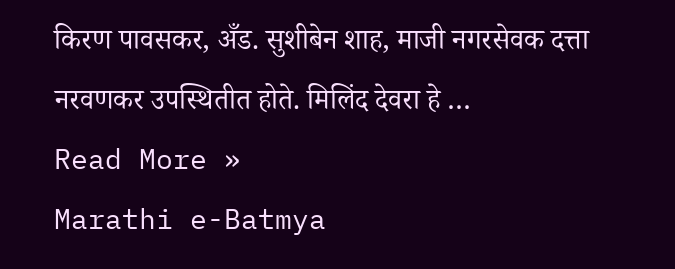किरण पावसकर, अँड. सुशीबेन शाह, माजी नगरसेवक दत्ता नरवणकर उपस्थितीत होते. मिलिंद देवरा हे …
Read More »
Marathi e-Batmya